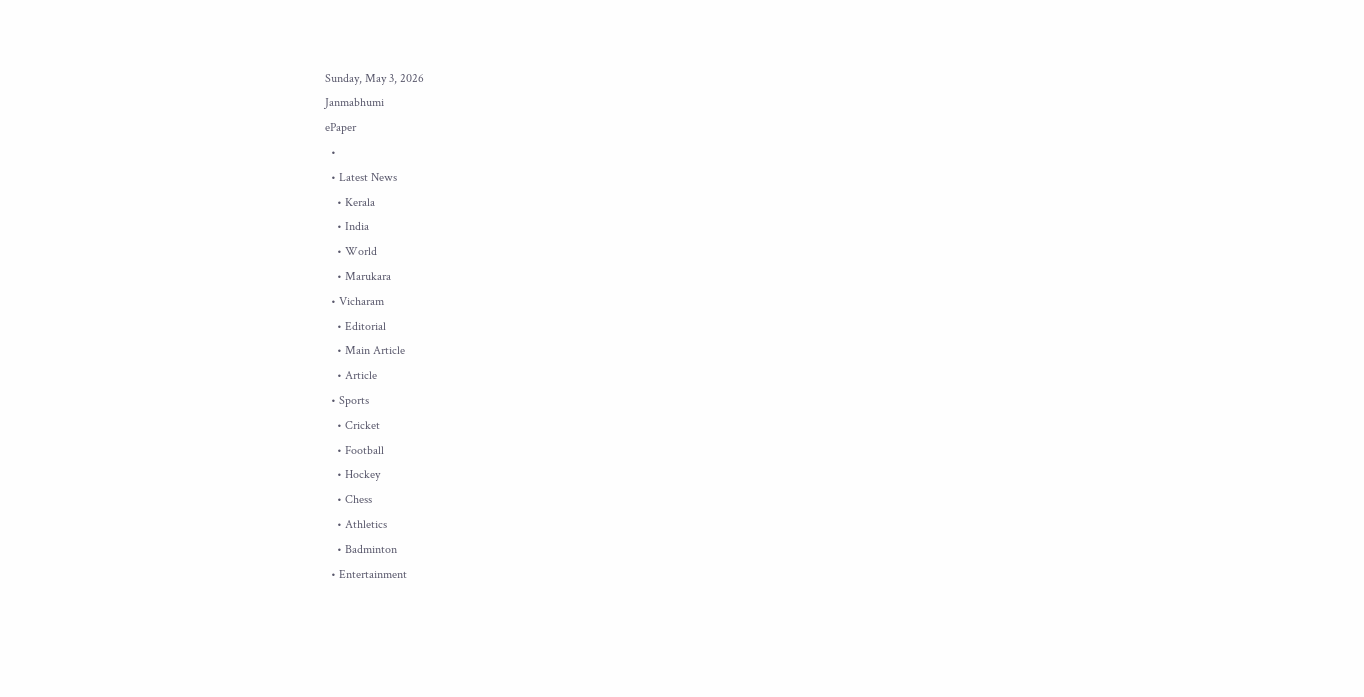Sunday, May 3, 2026
Janmabhumi
ePaper
  •
  • Latest News
    • Kerala
    • India
    • World
    • Marukara
  • Vicharam
    • Editorial
    • Main Article
    • Article
  • Sports
    • Cricket
    • Football
    • Hockey
    • Chess
    • Athletics
    • Badminton
  • Entertainment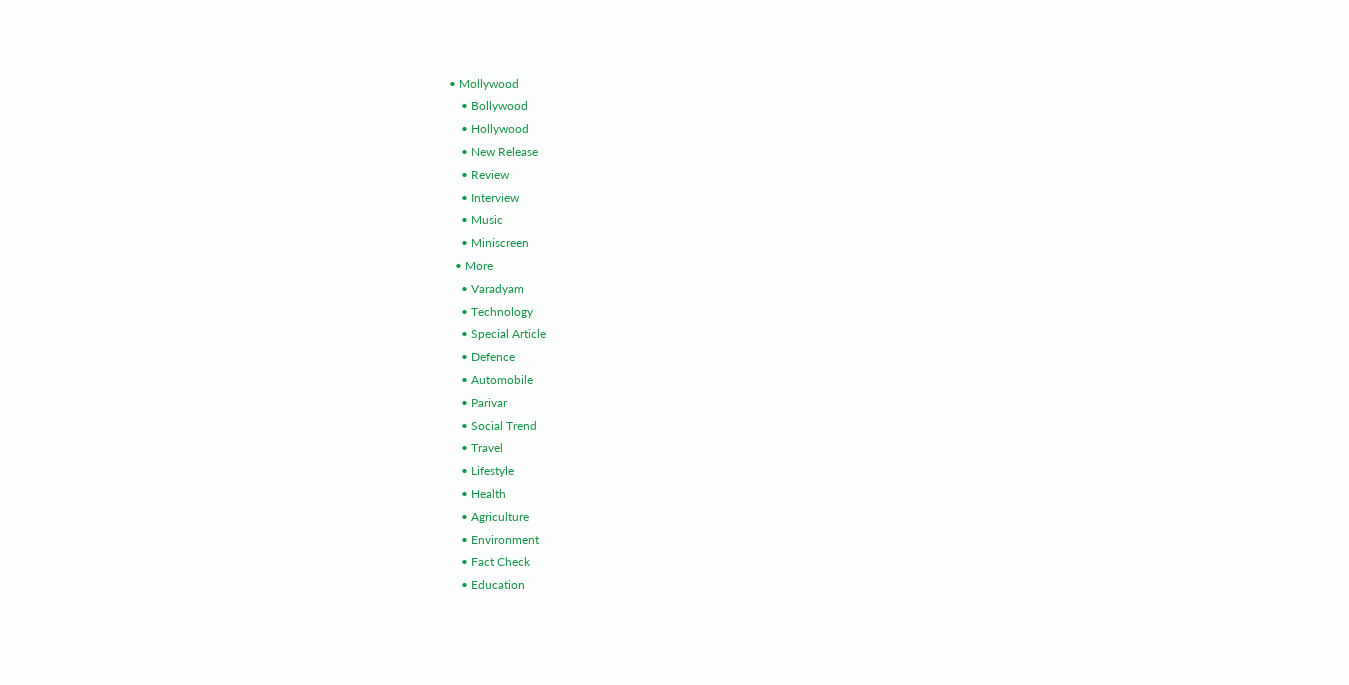• Mollywood
    • Bollywood
    • Hollywood
    • New Release
    • Review
    • Interview
    • Music
    • Miniscreen
  • More
    • Varadyam
    • Technology
    • Special Article
    • Defence
    • Automobile
    • Parivar
    • Social Trend
    • Travel
    • Lifestyle
    • Health
    • Agriculture
    • Environment
    • Fact Check
    • Education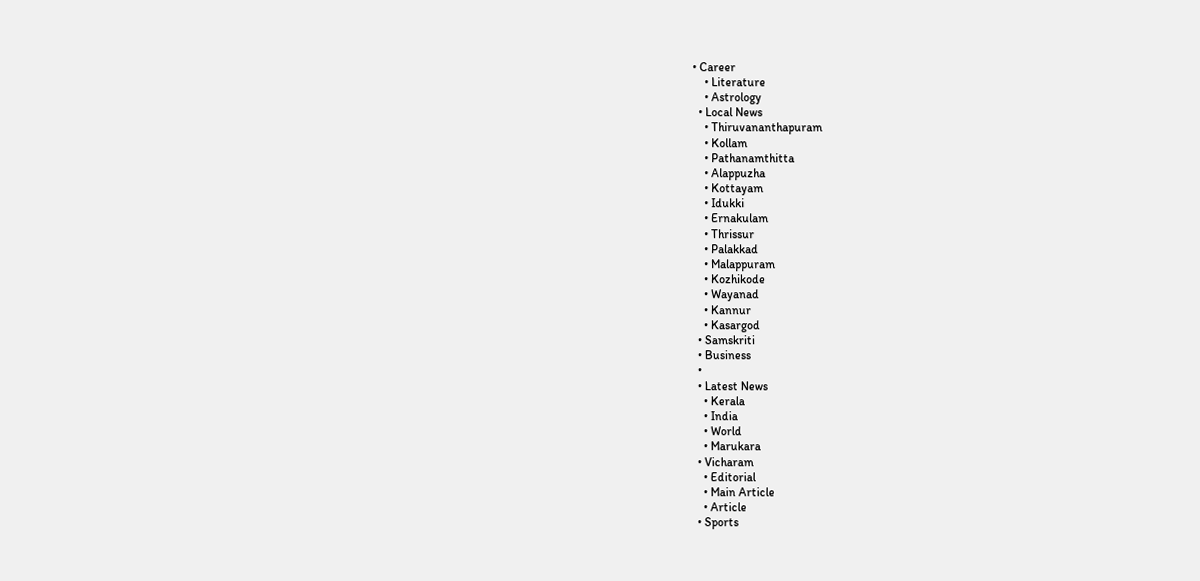• Career
    • Literature
    • Astrology
  • Local News
    • Thiruvananthapuram
    • Kollam
    • Pathanamthitta
    • Alappuzha
    • Kottayam
    • Idukki
    • Ernakulam
    • Thrissur
    • Palakkad
    • Malappuram
    • Kozhikode
    • Wayanad
    • Kannur
    • Kasargod
  • Samskriti
  • Business
  •
  • Latest News
    • Kerala
    • India
    • World
    • Marukara
  • Vicharam
    • Editorial
    • Main Article
    • Article
  • Sports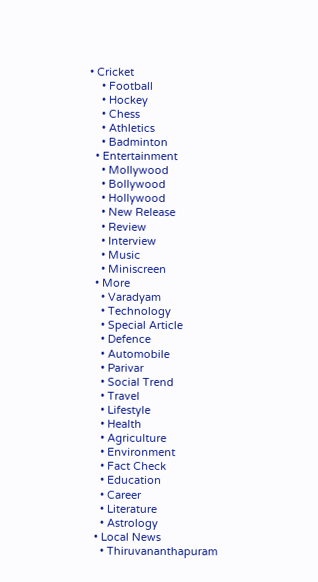• Cricket
    • Football
    • Hockey
    • Chess
    • Athletics
    • Badminton
  • Entertainment
    • Mollywood
    • Bollywood
    • Hollywood
    • New Release
    • Review
    • Interview
    • Music
    • Miniscreen
  • More
    • Varadyam
    • Technology
    • Special Article
    • Defence
    • Automobile
    • Parivar
    • Social Trend
    • Travel
    • Lifestyle
    • Health
    • Agriculture
    • Environment
    • Fact Check
    • Education
    • Career
    • Literature
    • Astrology
  • Local News
    • Thiruvananthapuram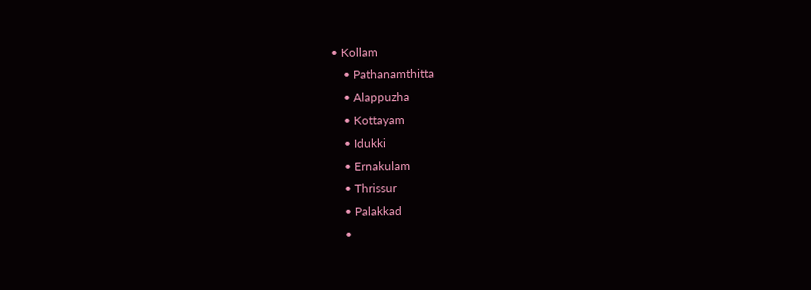• Kollam
    • Pathanamthitta
    • Alappuzha
    • Kottayam
    • Idukki
    • Ernakulam
    • Thrissur
    • Palakkad
    •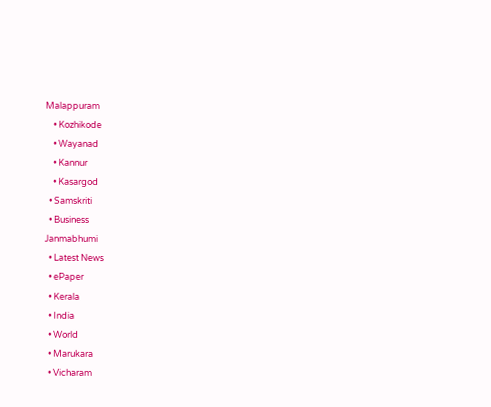Malappuram
    • Kozhikode
    • Wayanad
    • Kannur
    • Kasargod
  • Samskriti
  • Business
Janmabhumi
  • Latest News
  • ePaper
  • Kerala
  • India
  • World
  • Marukara
  • Vicharam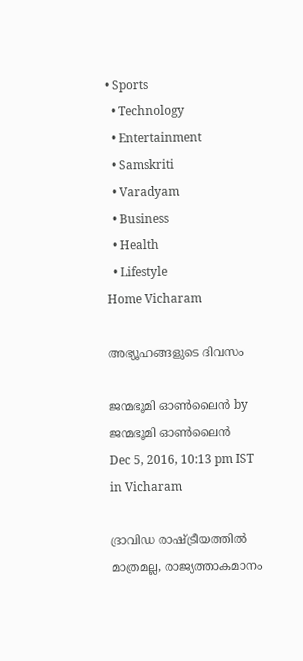• Sports
  • Technology
  • Entertainment
  • Samskriti
  • Varadyam
  • Business
  • Health
  • Lifestyle
Home Vicharam

അഭ്യൂഹങ്ങളുടെ ദിവസം

ജന്മഭൂമി ഓണ്‍ലൈന്‍ by ജന്മഭൂമി ഓണ്‍ലൈന്‍
Dec 5, 2016, 10:13 pm IST
in Vicharam

ദ്രാവിഡ രാഷ്‌ട്രീയത്തില്‍ മാത്രമല്ല, രാജ്യത്താകമാനം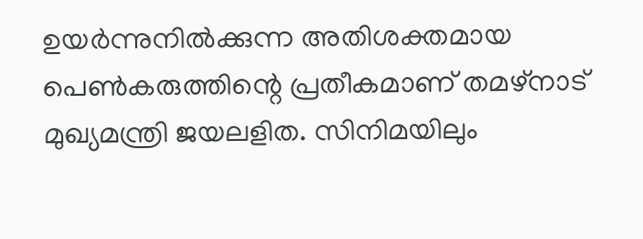ഉയര്‍ന്നുനില്‍ക്കുന്ന അതിശക്തമായ പെണ്‍കരുത്തിന്റെ പ്രതീകമാണ് തമഴ്‌നാട് മുഖ്യമന്ത്രി ജയലളിത. സിനിമയിലും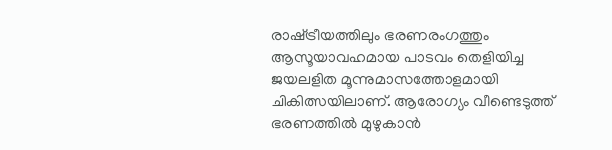രാഷ്‌ട്രീയത്തിലും ഭരണരംഗത്തും ആസൂയാവഹമായ പാടവം തെളിയിച്ച ജയലളിത മൂന്നുമാസത്തോളമായി ചികിത്സയിലാണ്. ആരോഗ്യം വീണ്ടെടുത്ത് ഭരണത്തില്‍ മുഴുകാന്‍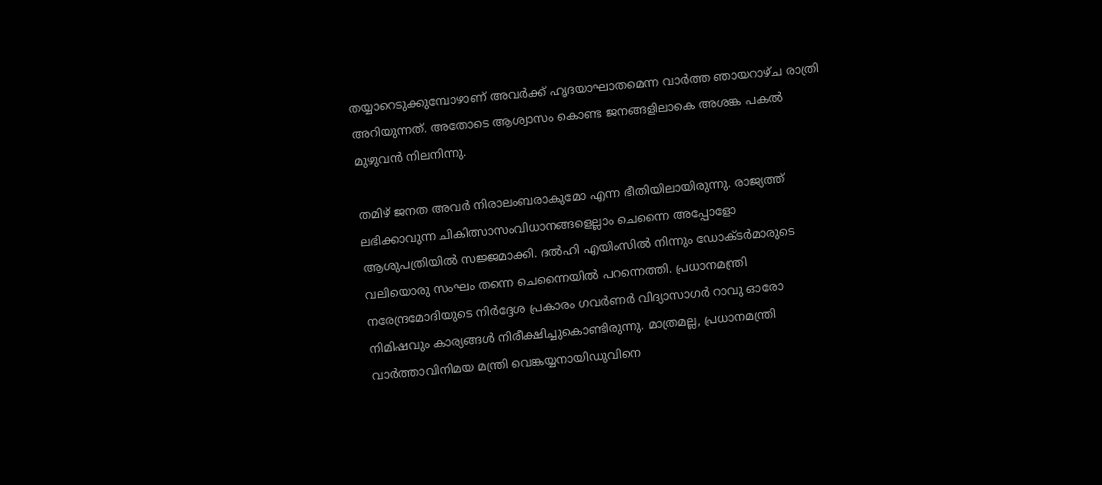തയ്യാറെടുക്കുമ്പോഴാണ് അവര്‍ക്ക് ഹൃദയാഘാതമെന്ന വാര്‍ത്ത ഞായറാഴ്ച രാത്രി അറിയുന്നത്. അതോടെ ആശ്വാസം കൊണ്ട ജനങ്ങളിലാകെ അശങ്ക പകല്‍ മുഴുവന്‍ നിലനിന്നു.

തമിഴ് ജനത അവര്‍ നിരാലംബരാകുമോ എന്ന ഭീതിയിലായിരുന്നു. രാജ്യത്ത് ലഭിക്കാവുന്ന ചികിത്സാസംവിധാനങ്ങളെല്ലാം ചെന്നൈ അപ്പോളോ ആശുപത്രിയില്‍ സജ്ജമാക്കി. ദല്‍ഹി എയിംസില്‍ നിന്നും ഡോക്ടര്‍മാരുടെ വലിയൊരു സംഘം തന്നെ ചെന്നൈയില്‍ പറന്നെത്തി. പ്രധാനമന്ത്രി നരേന്ദ്രമോദിയുടെ നിര്‍ദ്ദേശ പ്രകാരം ഗവര്‍ണര്‍ വിദ്യാസാഗര്‍ റാവു ഓരോ നിമിഷവും കാര്യങ്ങള്‍ നിരീക്ഷിച്ചുകൊണ്ടിരുന്നു. മാത്രമല്ല, പ്രധാനമന്ത്രി വാര്‍ത്താവിനിമയ മന്ത്രി വെങ്കയ്യനായിഡുവിനെ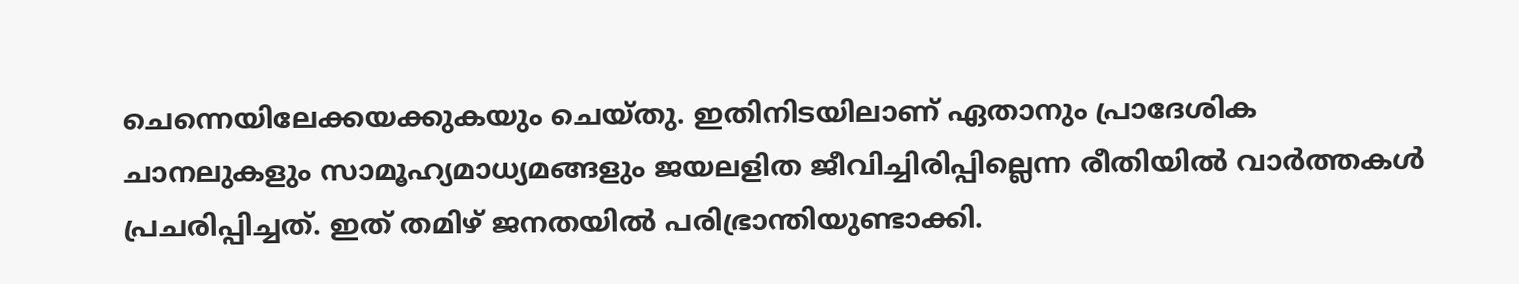ചെന്നെയിലേക്കയക്കുകയും ചെയ്തു. ഇതിനിടയിലാണ് ഏതാനും പ്രാദേശിക ചാനലുകളും സാമൂഹ്യമാധ്യമങ്ങളും ജയലളിത ജീവിച്ചിരിപ്പില്ലെന്ന രീതിയില്‍ വാര്‍ത്തകള്‍ പ്രചരിപ്പിച്ചത്. ഇത് തമിഴ് ജനതയില്‍ പരിഭ്രാന്തിയുണ്ടാക്കി.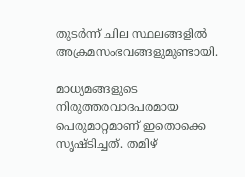തുടര്‍ന്ന് ചില സ്ഥലങ്ങളില്‍ അക്രമസംഭവങ്ങളുമുണ്ടായി.

മാധ്യമങ്ങളുടെ നിരുത്തരവാദപരമായ പെരുമാറ്റമാണ് ഇതൊക്കെ സൃഷ്ടിച്ചത്. തമിഴ്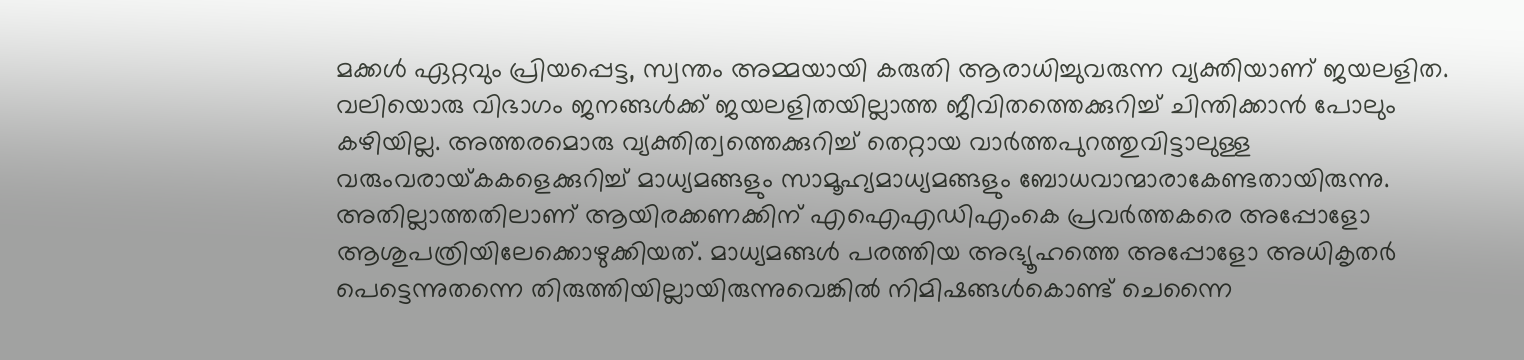മക്കള്‍ ഏറ്റവും പ്രിയപ്പെട്ട, സ്വന്തം അമ്മയായി കരുതി ആരാധിച്ചുവരുന്ന വ്യക്തിയാണ് ജയലളിത. വലിയൊരു വിഭാഗം ജനങ്ങള്‍ക്ക് ജയലളിതയില്ലാത്ത ജീവിതത്തെക്കുറിച്ച് ചിന്തിക്കാന്‍ പോലും കഴിയില്ല. അത്തരമൊരു വ്യക്തിത്വത്തെക്കുറിച്ച് തെറ്റായ വാര്‍ത്തപുറത്തുവിട്ടാലുള്ള വരുംവരായ്‌കകളെക്കുറിച്ച് മാധ്യമങ്ങളും സാമൂഹ്യമാധ്യമങ്ങളും ബോധവാന്മാരാകേണ്ടതായിരുന്നു. അതില്ലാത്തതിലാണ് ആയിരക്കണക്കിന് എഐഎഡിഎംകെ പ്രവര്‍ത്തകരെ അപ്പോളോ ആശുപത്രിയിലേക്കൊഴുക്കിയത്. മാധ്യമങ്ങള്‍ പരത്തിയ അഭ്യൂഹത്തെ അപ്പോളോ അധികൃതര്‍ പെട്ടെന്നുതന്നെ തിരുത്തിയില്ലായിരുന്നുവെങ്കില്‍ നിമിഷങ്ങള്‍കൊണ്ട് ചെന്നൈ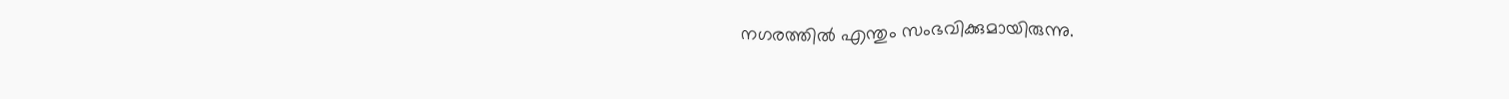നഗരത്തില്‍ എന്തും സംഭവിക്കുമായിരുന്നു.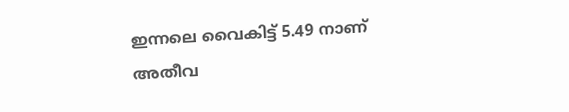ഇന്നലെ വൈകിട്ട് 5.49 നാണ് അതീവ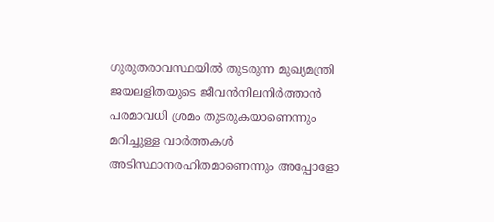ഗുരുതരാവസ്ഥയില്‍ തുടരുന്ന മുഖ്യമന്ത്രി ജയലളിതയുടെ ജീവന്‍നിലനിര്‍ത്താന്‍ പരമാവധി ശ്രമം തുടരുകയാണെന്നും മറിച്ചുള്ള വാര്‍ത്തകള്‍ അടിസ്ഥാനരഹിതമാണെന്നും അപ്പോളോ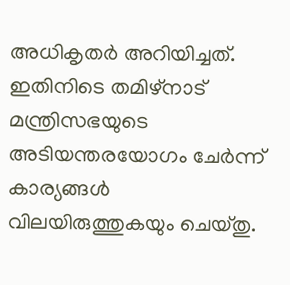അധികൃതര്‍ അറിയിച്ചത്. ഇതിനിടെ തമിഴ്‌നാട് മന്ത്രിസഭയുടെ അടിയന്തരയോഗം ചേര്‍ന്ന് കാര്യങ്ങള്‍ വിലയിരുത്തുകയും ചെയ്തു.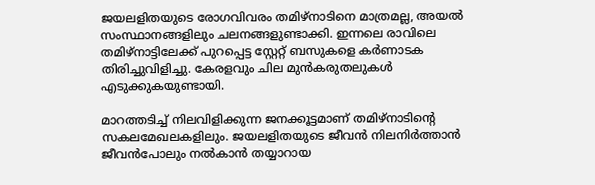ജയലളിതയുടെ രോഗവിവരം തമിഴ്‌നാടിനെ മാത്രമല്ല, അയല്‍ സംസ്ഥാനങ്ങളിലും ചലനങ്ങളുണ്ടാക്കി. ഇന്നലെ രാവിലെ തമിഴ്‌നാട്ടിലേക്ക് പുറപ്പെട്ട സ്റ്റേറ്റ് ബസുകളെ കര്‍ണാടക തിരിച്ചുവിളിച്ചു. കേരളവും ചില മുന്‍കരുതലുകള്‍ എടുക്കുകയുണ്ടായി.

മാറത്തടിച്ച് നിലവിളിക്കുന്ന ജനക്കൂട്ടമാണ് തമിഴ്‌നാടിന്റെ സകലമേഖലകളിലും. ജയലളിതയുടെ ജീവന്‍ നിലനിര്‍ത്താന്‍ ജീവന്‍പോലും നല്‍കാന്‍ തയ്യാറായ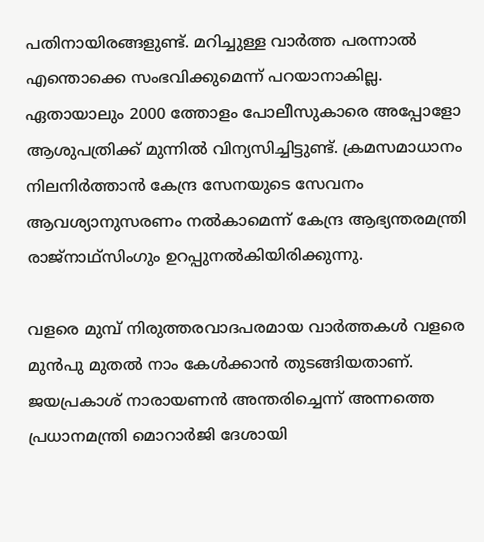പതിനായിരങ്ങളുണ്ട്. മറിച്ചുള്ള വാര്‍ത്ത പരന്നാല്‍ എന്തൊക്കെ സംഭവിക്കുമെന്ന് പറയാനാകില്ല. ഏതായാലും 2000 ത്തോളം പോലീസുകാരെ അപ്പോളോ ആശുപത്രിക്ക് മുന്നില്‍ വിന്യസിച്ചിട്ടുണ്ട്. ക്രമസമാധാനം നിലനിര്‍ത്താന്‍ കേന്ദ്ര സേനയുടെ സേവനം ആവശ്യാനുസരണം നല്‍കാമെന്ന് കേന്ദ്ര ആഭ്യന്തരമന്ത്രി രാജ്‌നാഥ്‌സിംഗും ഉറപ്പുനല്‍കിയിരിക്കുന്നു.

വളരെ മുമ്പ് നിരുത്തരവാദപരമായ വാര്‍ത്തകള്‍ വളരെ മുന്‍പു മുതല്‍ നാം കേള്‍ക്കാന്‍ തുടങ്ങിയതാണ്. ജയപ്രകാശ് നാരായണന്‍ അന്തരിച്ചെന്ന് അന്നത്തെ പ്രധാനമന്ത്രി മൊറാര്‍ജി ദേശായി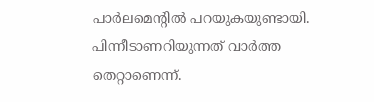പാര്‍ലമെന്റില്‍ പറയുകയുണ്ടായി. പിന്നീടാണറിയുന്നത് വാര്‍ത്ത തെറ്റാണെന്ന്.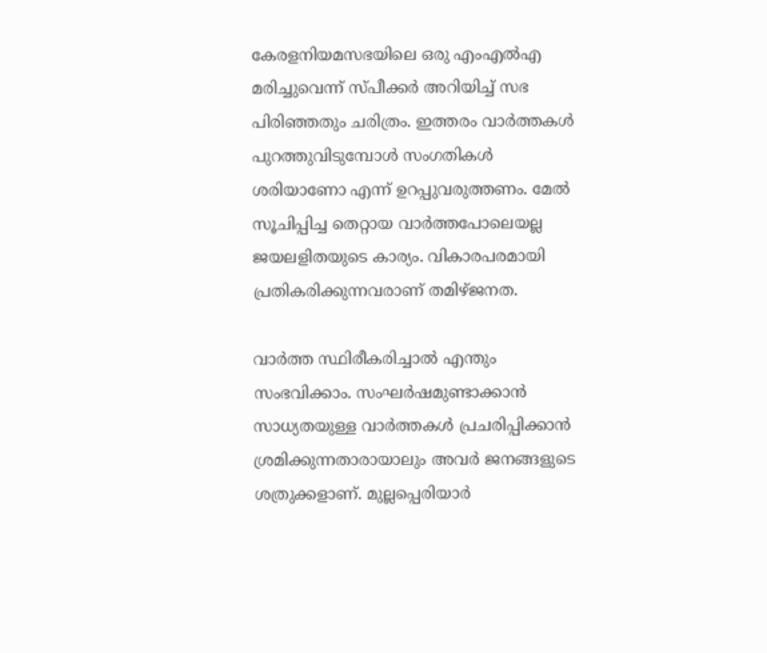കേരളനിയമസഭയിലെ ഒരു എംഎല്‍എ മരിച്ചുവെന്ന് സ്പീക്കര്‍ അറിയിച്ച് സഭ പിരിഞ്ഞതും ചരിത്രം. ഇത്തരം വാര്‍ത്തകള്‍ പുറത്തുവിടുമ്പോള്‍ സംഗതികള്‍ ശരിയാണോ എന്ന് ഉറപ്പുവരുത്തണം. മേല്‍ സൂചിപ്പിച്ച തെറ്റായ വാര്‍ത്തപോലെയല്ല ജയലളിതയുടെ കാര്യം. വികാരപരമായി പ്രതികരിക്കുന്നവരാണ് തമിഴ്ജനത.

വാര്‍ത്ത സ്ഥിരീകരിച്ചാല്‍ എന്തും സംഭവിക്കാം. സംഘര്‍ഷമുണ്ടാക്കാന്‍ സാധ്യതയുള്ള വാര്‍ത്തകള്‍ പ്രചരിപ്പിക്കാന്‍ ശ്രമിക്കുന്നതാരായാലും അവര്‍ ജനങ്ങളുടെ ശത്രുക്കളാണ്. മുല്ലപ്പെരിയാര്‍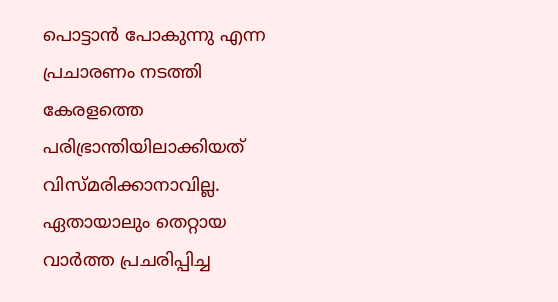പൊട്ടാന്‍ പോകുന്നു എന്ന പ്രചാരണം നടത്തി കേരളത്തെ പരിഭ്രാന്തിയിലാക്കിയത് വിസ്മരിക്കാനാവില്ല. ഏതായാലും തെറ്റായ വാര്‍ത്ത പ്രചരിപ്പിച്ച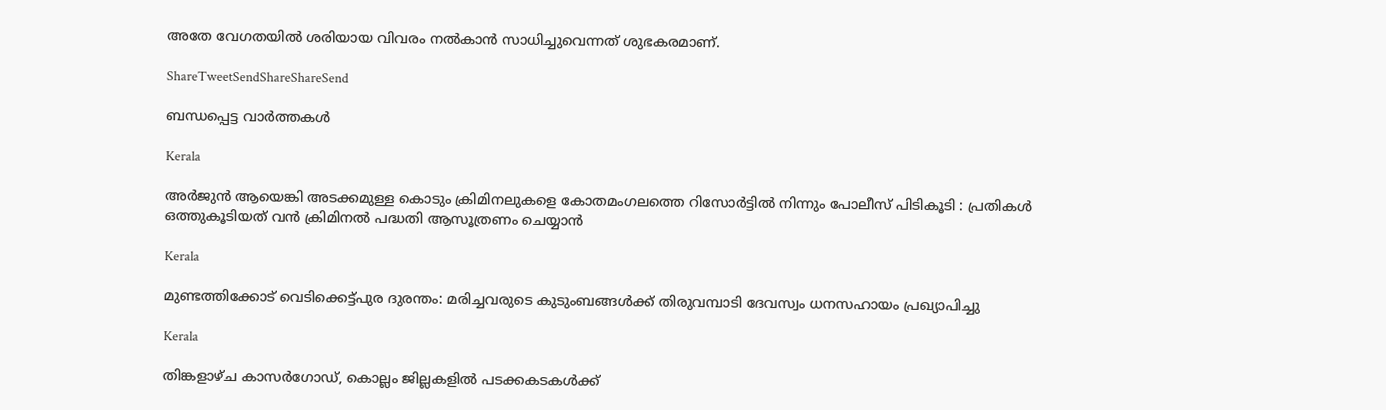അതേ വേഗതയില്‍ ശരിയായ വിവരം നല്‍കാന്‍ സാധിച്ചുവെന്നത് ശുഭകരമാണ്.

ShareTweetSendShareShareSend

ബന്ധപ്പെട്ട വാര്‍ത്തകള്‍

Kerala

അർജുൻ ആയെങ്കി അടക്കമുള്ള കൊടും ക്രിമിനലുകളെ കോതമംഗലത്തെ റിസോർട്ടിൽ നിന്നും പോലീസ് പിടികൂടി : പ്രതികൾ ഒത്തുകൂടിയത് വൻ ക്രിമിനൽ പദ്ധതി ആസൂത്രണം ചെയ്യാൻ

Kerala

മുണ്ടത്തിക്കോട് വെടിക്കെട്ട്പുര ദുരന്തം: മരിച്ചവരുടെ കുടുംബങ്ങള്‍ക്ക് തിരുവമ്പാടി ദേവസ്വം ധനസഹായം പ്രഖ്യാപിച്ചു

Kerala

തിങ്കളാഴ്ച കാസര്‍ഗോഡ്, കൊല്ലം ജില്ലകളില്‍ പടക്കകടകള്‍ക്ക്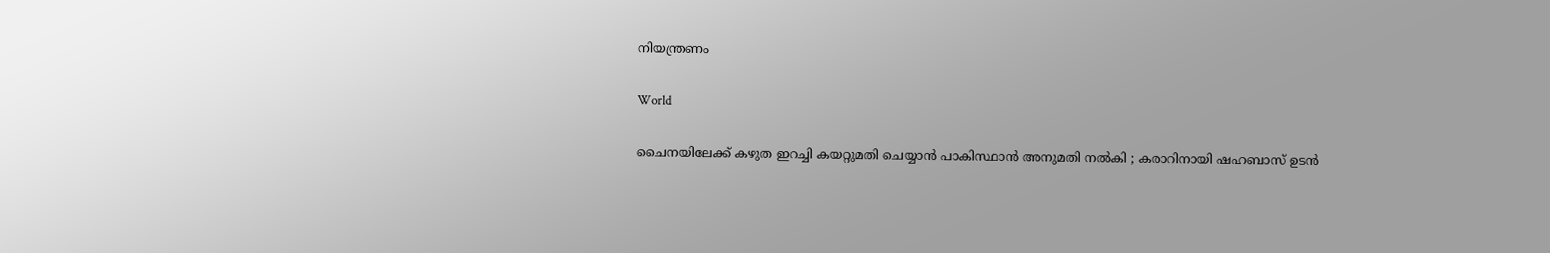നിയന്ത്രണം

World

ചൈനയിലേക്ക് കഴുത ഇറച്ചി കയറ്റുമതി ചെയ്യാൻ പാകിസ്ഥാൻ അനുമതി നൽകി ; കരാറിനായി ഷഹബാസ് ഉടൻ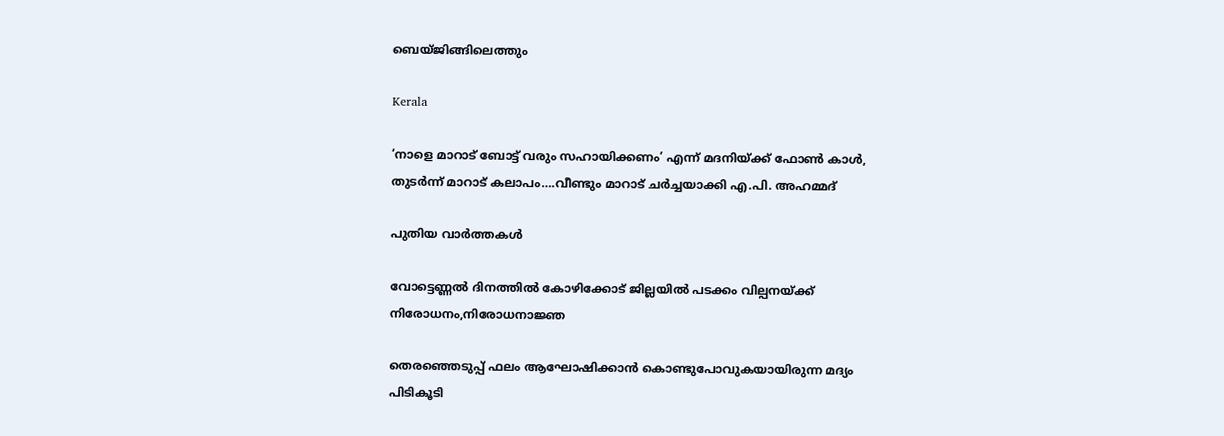ബെയ്ജിങ്ങിലെത്തും

Kerala

‘നാളെ മാറാട് ബോട്ട് വരും സഹായിക്കണം’ എന്ന് മദനിയ്‌ക്ക് ഫോണ്‍ കാള്‍, തുടര്‍ന്ന് മാറാട് കലാപം….വീണ്ടും മാറാട് ചര്‍ച്ചയാക്കി എ.പി. അഹമ്മദ്

പുതിയ വാര്‍ത്തകള്‍

വോട്ടെണ്ണല്‍ ദിനത്തില്‍ കോഴിക്കോട് ജില്ലയില്‍ പടക്കം വില്പനയ്‌ക്ക് നിരോധനം,നിരോധനാജ്ഞ

തെരഞ്ഞെടുപ്പ് ഫലം ആഘോഷിക്കാന്‍ കൊണ്ടുപോവുകയായിരുന്ന മദ്യം പിടികൂടി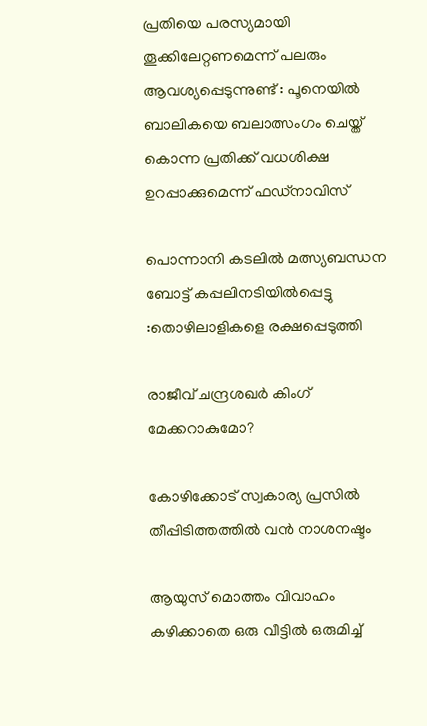പ്രതിയെ പരസ്യമായി തൂക്കിലേറ്റണമെന്ന് പലരും ആവശ്യപ്പെടുന്നുണ്ട് : പൂനെയിൽ ബാലികയെ ബലാത്സംഗം ചെയ്ത് കൊന്ന പ്രതിക്ക് വധശിക്ഷ ഉറപ്പാക്കുമെന്ന് ഫഡ്‌നാവിസ്

പൊന്നാനി കടലില്‍ മത്സ്യബന്ധന ബോട്ട് കപ്പലിനടിയില്‍പ്പെട്ടു :തൊഴിലാളികളെ രക്ഷപ്പെടുത്തി

രാജീവ് ചന്ദ്രശഖര്‍ കിംഗ് മേക്കറാകുമോ?

കോഴിക്കോട് സ്വകാര്യ പ്രസില്‍ തീപ്പിടിത്തത്തില്‍ വന്‍ നാശനഷ്ടം

ആയുസ് മൊത്തം വിവാഹം കഴിക്കാതെ ഒരു വീട്ടില്‍ ഒരുമിച്ച്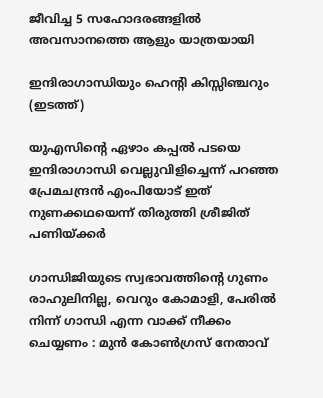ജീവിച്ച 5 സഹോദരങ്ങളില്‍ അവസാനത്തെ ആളും യാത്രയായി

ഇന്ദിരാഗാന്ധിയും ഹെന്‍റി കിസ്സിഞ്ചറും (ഇടത്ത്)

യുഎസിന്റെ ഏഴാം കപ്പല്‍ പടയെ ഇന്ദിരാഗാന്ധി വെല്ലുവിളിച്ചെന്ന് പറഞ്ഞ പ്രേമചന്ദ്രന്‍ എംപിയോട് ഇത് നുണക്കഥയെന്ന് തിരുത്തി ശ്രീജിത് പണിയ്‌ക്കര്‍

ഗാന്ധിജിയുടെ സ്വഭാവത്തിന്റെ ഗുണം രാഹുലിനില്ല, വെറും കോമാളി, പേരിൽ നിന്ന് ഗാന്ധി എന്ന വാക്ക് നീക്കം ചെയ്യണം : മുൻ കോൺഗ്രസ് നേതാവ്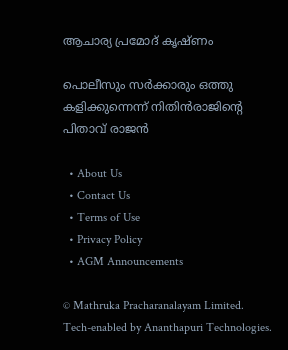ആചാര്യ പ്രമോദ് കൃഷ്ണം

പൊലീസും സര്‍ക്കാരും ഒത്തു കളിക്കുന്നെന്ന് നിതിന്‍രാജിന്റെ പിതാവ് രാജന്‍

  • About Us
  • Contact Us
  • Terms of Use
  • Privacy Policy
  • AGM Announcements

© Mathruka Pracharanalayam Limited.
Tech-enabled by Ananthapuri Technologies.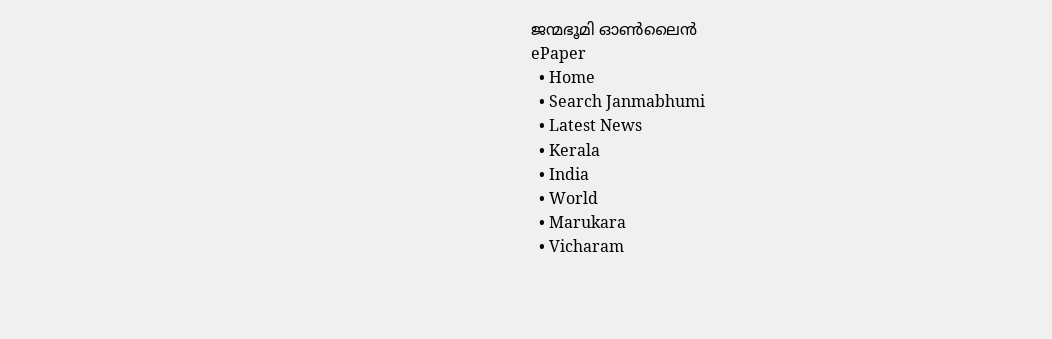ജന്മഭൂമി ഓണ്‍ലൈന്‍
ePaper
  • Home
  • Search Janmabhumi
  • Latest News
  • Kerala
  • India
  • World
  • Marukara
  • Vicharam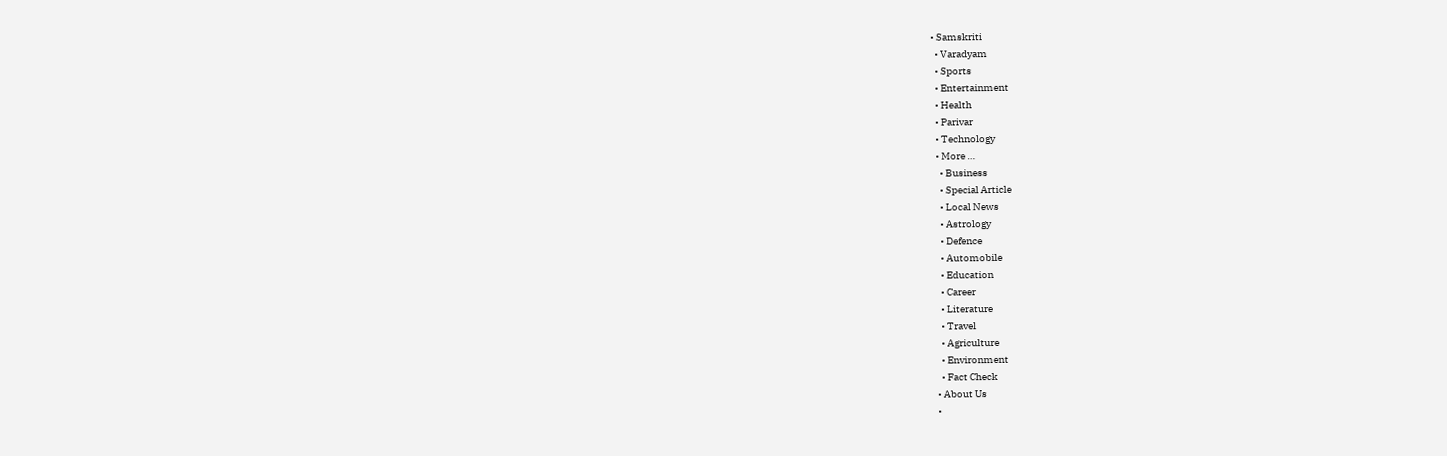• Samskriti
  • Varadyam
  • Sports
  • Entertainment
  • Health
  • Parivar
  • Technology
  • More …
    • Business
    • Special Article
    • Local News
    • Astrology
    • Defence
    • Automobile
    • Education
    • Career
    • Literature
    • Travel
    • Agriculture
    • Environment
    • Fact Check
  • About Us
  •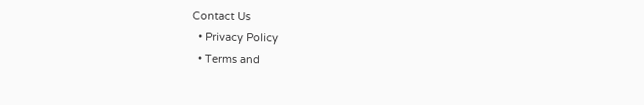Contact Us
  • Privacy Policy
  • Terms and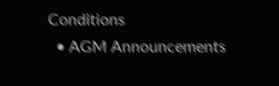Conditions
  • AGM Announcements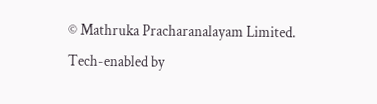© Mathruka Pracharanalayam Limited.
Tech-enabled by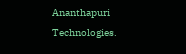Ananthapuri Technologies.